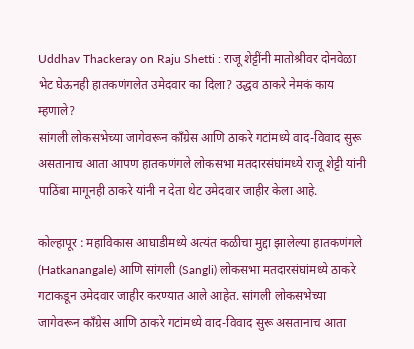Uddhav Thackeray on Raju Shetti : राजू शेट्टींनी मातोश्रीवर दोनवेळा भेट घेऊनही हातकणंगलेत उमेदवार का दिला? उद्धव ठाकरे नेमकं काय म्हणाले?
सांगली लोकसभेच्या जागेवरून काँग्रेस आणि ठाकरे गटांमध्ये वाद-विवाद सुरू असतानाच आता आपण हातकणंगले लोकसभा मतदारसंघांमध्ये राजू शेट्टी यांनी पाठिंबा मागूनही ठाकरे यांनी न देता थेट उमेदवार जाहीर केला आहे.

कोल्हापूर : महाविकास आघाडीमध्ये अत्यंत कळीचा मुद्दा झालेल्या हातकणंगले (Hatkanangale) आणि सांगली (Sangli) लोकसभा मतदारसंघांमध्ये ठाकरे गटाकडून उमेदवार जाहीर करण्यात आले आहेत. सांगली लोकसभेच्या जागेवरून काँग्रेस आणि ठाकरे गटांमध्ये वाद-विवाद सुरू असतानाच आता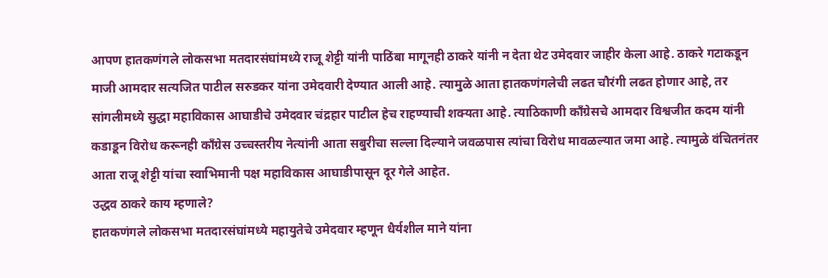आपण हातकणंगले लोकसभा मतदारसंघांमध्ये राजू शेट्टी यांनी पाठिंबा मागूनही ठाकरे यांनी न देता थेट उमेदवार जाहीर केला आहे. ठाकरे गटाकडून माजी आमदार सत्यजित पाटील सरुडकर यांना उमेदवारी देण्यात आली आहे. त्यामुळे आता हातकणंगलेची लढत चौरंगी लढत होणार आहे, तर सांगलीमध्ये सुद्धा महाविकास आघाडीचे उमेदवार चंद्रहार पाटील हेच राहण्याची शक्यता आहे. त्याठिकाणी काँग्रेसचे आमदार विश्वजीत कदम यांनी कडाडून विरोध करूनही काँग्रेस उच्चस्तरीय नेत्यांनी आता सबुरीचा सल्ला दिल्याने जवळपास त्यांचा विरोध मावळल्यात जमा आहे. त्यामुळे वंचितनंतर आता राजू शेट्टी यांचा स्वाभिमानी पक्ष महाविकास आघाडीपासून दूर गेले आहेत.
उद्धव ठाकरे काय म्हणाले?
हातकणंगले लोकसभा मतदारसंघांमध्ये महायुतेचे उमेदवार म्हणून धैर्यशील माने यांना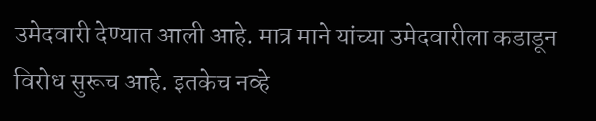उमेदवारी देण्यात आली आहे. मात्र माने यांच्या उमेदवारीला कडाडून विरोध सुरूच आहे. इतकेच नव्हे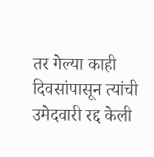तर गेल्या काही दिवसांपासून त्यांची उमेदवारी रद्द केली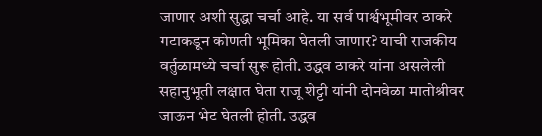जाणार अशी सुद्धा चर्चा आहे. या सर्व पार्श्वभूमीवर ठाकरे गटाकडून कोणती भूमिका घेतली जाणार? याची राजकीय वर्तुळामध्ये चर्चा सुरू होती. उद्धव ठाकरे यांना असलेली सहानुभूती लक्षात घेता राजू शेट्टी यांनी दोनवेळा मातोश्रीवर जाऊन भेट घेतली होती. उद्धव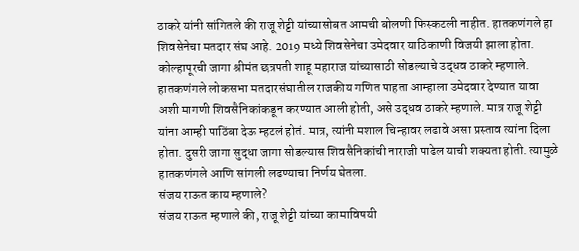ठाकरे यांनी सांगितले की राजू शेट्टी यांच्यासोबत आमची बोलणी फिस्कटली नाहीत. हातकणंगले हा शिवसेनेचा मतदार संघ आहे. 2019 मध्ये शिवसेनेचा उमेदवार याठिकाणी विजयी झाला होता. कोल्हापूरची जागा श्रीमंत छत्रपती शाहू महाराज यांच्यासाठी सोडल्याचे उद्धव ठाकरे म्हणाले.
हातकणंगले लोकसभा मतदारसंघातील राजकीय गणित पाहता आम्हाला उमेदवार देण्यात यावा अशी मागणी शिवसैनिकांकडून करण्यात आली होती, असे उद्धव ठाकरे म्हणाले. मात्र राजू शेट्टी यांना आम्ही पाठिंबा देऊ म्हटलं होतं. मात्र, त्यांनी मशाल चिन्हावर लढावे असा प्रस्ताव त्यांना दिला होता. दुसरी जागा सुद्धा जागा सोडल्यास शिवसैनिकांची नाराजी पाढेल याची शक्यता होती. त्यामुळे हातकणंगले आणि सांगली लढण्याचा निर्णय घेतला.
संजय राऊत काय म्हणाले?
संजय राऊत म्हणाले की, राजू शेट्टी यांच्या कामाविषयी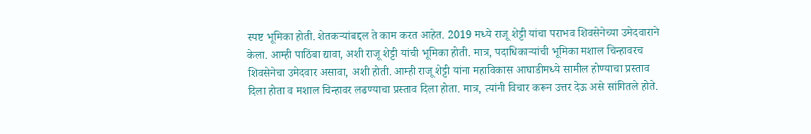स्पष्ट भूमिका होती. शेतकऱ्यांबद्दल ते काम करत आहेत. 2019 मध्ये राजू शेट्टी यांचा पराभव शिवसेनेच्या उमेदवाराने केला. आम्ही पाठिंबा द्यावा, अशी राजू शेट्टी यांची भूमिका होती. मात्र, पदाधिकाऱ्यांची भूमिका मशाल चिन्हावरच शिवसेनेचा उमेदवार असावा, अशी होती. आम्ही राजू शेट्टी यांना महाविकास आघाडीमध्ये सामील होण्याचा प्रस्ताव दिला होता व मशाल चिन्हावर लढण्याचा प्रस्ताव दिला होता. मात्र, त्यांनी विचार करून उत्तर देऊ असे सांगितले होते.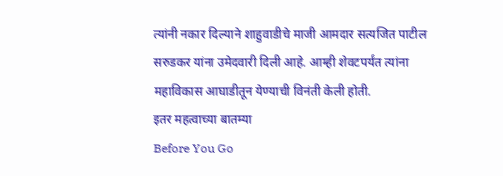त्यांनी नकार दिल्याने शाहुवाडीचे माजी आमदार सत्यजित पाटील सरुडकर यांना उमेदवारी दिली आहे. आम्ही शेवटपर्यंत त्यांना महाविकास आघाडीतून येण्याची विनंती केली होती.
इतर महत्वाच्या बातम्या
Before You Go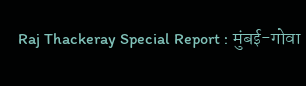Raj Thackeray Special Report : मुंबई-गोवा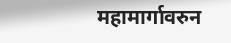महामार्गावरुन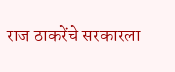राज ठाकरेंचे सरकारला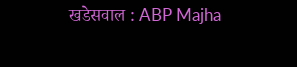खडेसवाल : ABP Majha